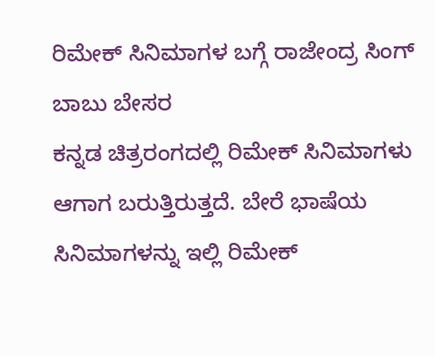ರಿಮೇಕ್ ಸಿನಿಮಾಗಳ ಬಗ್ಗೆ ರಾಜೇಂದ್ರ ಸಿಂಗ್ ಬಾಬು ಬೇಸರ
ಕನ್ನಡ ಚಿತ್ರರಂಗದಲ್ಲಿ ರಿಮೇಕ್ ಸಿನಿಮಾಗಳು ಆಗಾಗ ಬರುತ್ತಿರುತ್ತದೆ. ಬೇರೆ ಭಾಷೆಯ ಸಿನಿಮಾಗಳನ್ನು ಇಲ್ಲಿ ರಿಮೇಕ್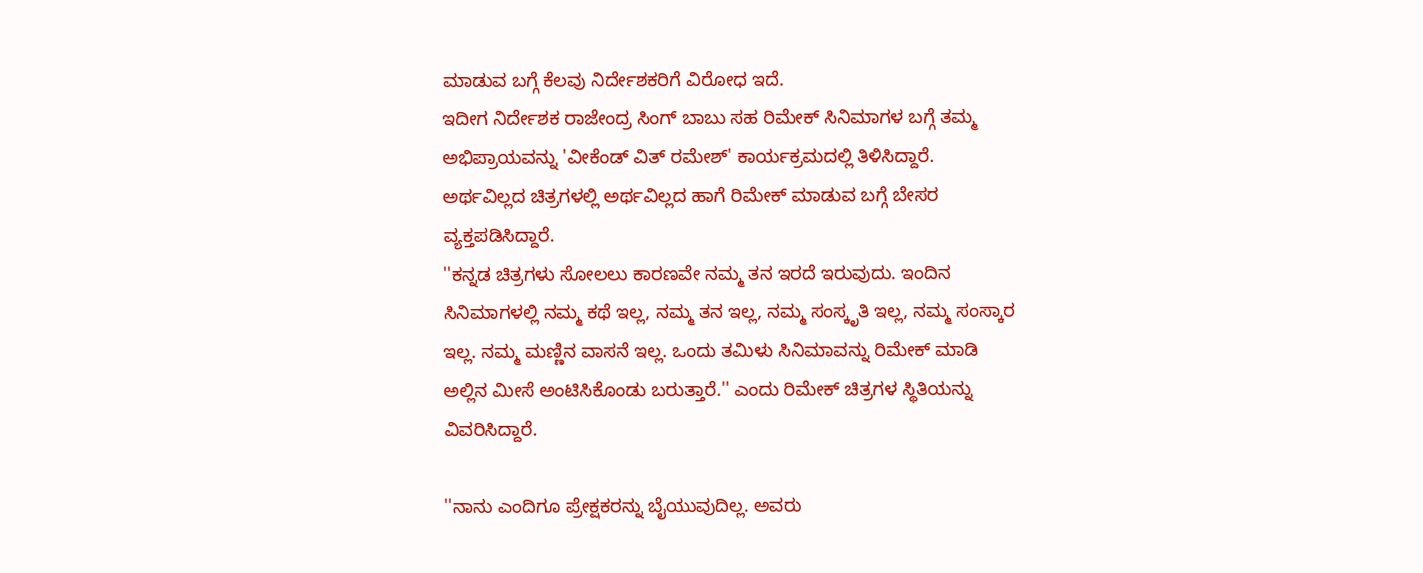ಮಾಡುವ ಬಗ್ಗೆ ಕೆಲವು ನಿರ್ದೇಶಕರಿಗೆ ವಿರೋಧ ಇದೆ.
ಇದೀಗ ನಿರ್ದೇಶಕ ರಾಜೇಂದ್ರ ಸಿಂಗ್ ಬಾಬು ಸಹ ರಿಮೇಕ್ ಸಿನಿಮಾಗಳ ಬಗ್ಗೆ ತಮ್ಮ ಅಭಿಪ್ರಾಯವನ್ನು 'ವೀಕೆಂಡ್ ವಿತ್ ರಮೇಶ್' ಕಾರ್ಯಕ್ರಮದಲ್ಲಿ ತಿಳಿಸಿದ್ದಾರೆ. ಅರ್ಥವಿಲ್ಲದ ಚಿತ್ರಗಳಲ್ಲಿ ಅರ್ಥವಿಲ್ಲದ ಹಾಗೆ ರಿಮೇಕ್ ಮಾಡುವ ಬಗ್ಗೆ ಬೇಸರ ವ್ಯಕ್ತಪಡಿಸಿದ್ದಾರೆ.
''ಕನ್ನಡ ಚಿತ್ರಗಳು ಸೋಲಲು ಕಾರಣವೇ ನಮ್ಮ ತನ ಇರದೆ ಇರುವುದು. ಇಂದಿನ ಸಿನಿಮಾಗಳಲ್ಲಿ ನಮ್ಮ ಕಥೆ ಇಲ್ಲ, ನಮ್ಮ ತನ ಇಲ್ಲ, ನಮ್ಮ ಸಂಸ್ಕೃತಿ ಇಲ್ಲ, ನಮ್ಮ ಸಂಸ್ಕಾರ ಇಲ್ಲ. ನಮ್ಮ ಮಣ್ಣಿನ ವಾಸನೆ ಇಲ್ಲ. ಒಂದು ತಮಿಳು ಸಿನಿಮಾವನ್ನು ರಿಮೇಕ್ ಮಾಡಿ ಅಲ್ಲಿನ ಮೀಸೆ ಅಂಟಿಸಿಕೊಂಡು ಬರುತ್ತಾರೆ.'' ಎಂದು ರಿಮೇಕ್ ಚಿತ್ರಗಳ ಸ್ಥಿತಿಯನ್ನು ವಿವರಿಸಿದ್ದಾರೆ.

''ನಾನು ಎಂದಿಗೂ ಪ್ರೇಕ್ಷಕರನ್ನು ಬೈಯುವುದಿಲ್ಲ. ಅವರು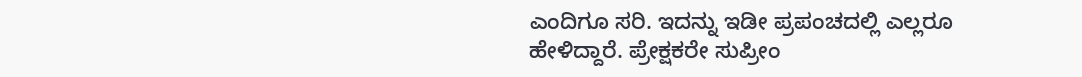ಎಂದಿಗೂ ಸರಿ. ಇದನ್ನು ಇಡೀ ಪ್ರಪಂಚದಲ್ಲಿ ಎಲ್ಲರೂ ಹೇಳಿದ್ದಾರೆ. ಪ್ರೇಕ್ಷಕರೇ ಸುಪ್ರೀಂ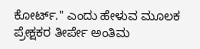ಕೋರ್ಟ್.'' ಎಂದು ಹೇಳುವ ಮೂಲಕ ಪ್ರೇಕ್ಷಕರ ತೀರ್ಪೇ ಅಂತಿಮ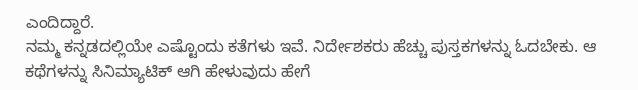ಎಂದಿದ್ದಾರೆ.
ನಮ್ಮ ಕನ್ನಡದಲ್ಲಿಯೇ ಎಷ್ಟೊಂದು ಕತೆಗಳು ಇವೆ. ನಿರ್ದೇಶಕರು ಹೆಚ್ಚು ಪುಸ್ತಕಗಳನ್ನು ಓದಬೇಕು. ಆ ಕಥೆಗಳನ್ನು ಸಿನಿಮ್ಯಾಟಿಕ್ ಆಗಿ ಹೇಳುವುದು ಹೇಗೆ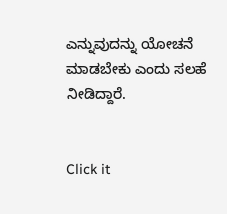ಎನ್ನುವುದನ್ನು ಯೋಚನೆ ಮಾಡಬೇಕು ಎಂದು ಸಲಹೆ ನೀಡಿದ್ದಾರೆ.


Click it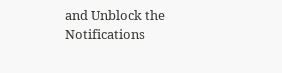and Unblock the Notifications